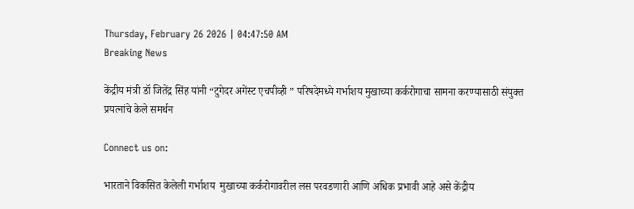Thursday, February 26 2026 | 04:47:50 AM
Breaking News

केंद्रीय मंत्री डॉ जितेंद्र सिंह यांनी “टुगेदर अगेंस्ट एचपीव्ही ” परिषदेमध्ये गर्भाशय मुखाच्या कर्करोगाचा सामना करण्यासाठी संयुक्त प्रयत्नांचे केले समर्थन

Connect us on:

भारताने विकसित केलेली गर्भाशय  मुखाच्या कर्करोगावरील लस परवडणारी आणि अधिक प्रभावी आहे असे केंद्रीय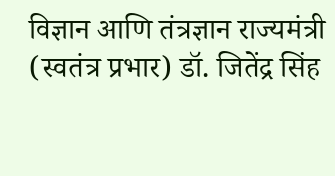विज्ञान आणि तंत्रज्ञान राज्यमंत्री (स्वतंत्र प्रभार) डॉ. जितेंद्र सिंह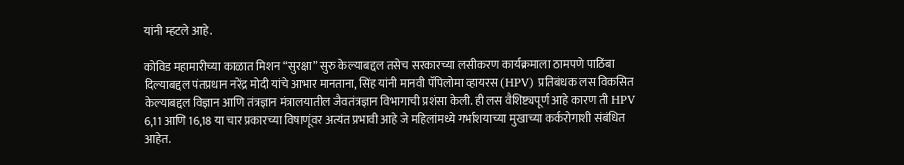यांनी म्हटले आहे.

कोविड महामारीच्या काळात मिशन “सुरक्षा” सुरु केल्याबद्दल तसेच सरकारच्या लसीकरण कार्यक्रमाला ठामपणे पाठिंबा दिल्याबद्दल पंतप्रधान नरेंद्र मोदी यांचे आभार मानताना, सिंह यांनी मानवी पॅपिलोमा व्हायरस (HPV) प्रतिबंधक लस विकसित केल्याबद्दल विज्ञान आणि तंत्रज्ञान मंत्रालयातील जैवतंत्रज्ञान विभागाची प्रशंसा केली. ही लस वैशिष्ट्यपूर्ण आहे कारण ती HPV 6,11 आणि 16,18 या चार प्रकारच्या विषाणूंवर अत्यंत प्रभावी आहे जे महिलांमध्ये गर्भाशयाच्या मुखाच्या कर्करोगाशी संबंधित आहेत.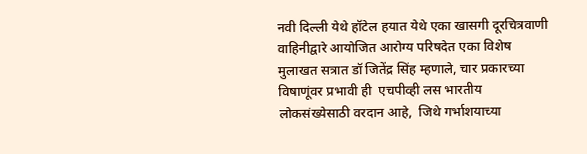नवी दिल्ली येथे हॉटेल हयात येथे एका खासगी दूरचित्रवाणी वाहिनीद्वारे आयोजित आरोग्य परिषदेत एका विशेष मुलाखत सत्रात डॉ जितेंद्र सिंह म्हणाले, चार प्रकारच्या विषाणूंवर प्रभावी ही  एचपीव्ही लस भारतीय लोकसंख्येसाठी वरदान आहे,  जिथे गर्भाशयाच्या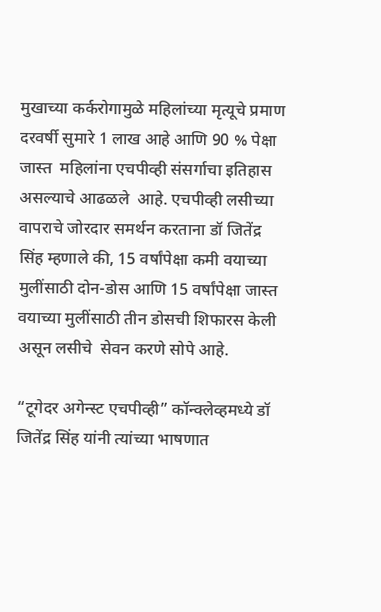मुखाच्या कर्करोगामुळे महिलांच्या मृत्यूचे प्रमाण दरवर्षी सुमारे 1 लाख आहे आणि 90 % पेक्षा जास्त  महिलांना एचपीव्ही संसर्गाचा इतिहास असल्याचे आढळले  आहे. एचपीव्ही लसीच्या वापराचे जोरदार समर्थन करताना डॉ जितेंद्र सिंह म्हणाले की, 15 वर्षांपेक्षा कमी वयाच्या मुलींसाठी दोन-डोस आणि 15 वर्षांपेक्षा जास्त वयाच्या मुलींसाठी तीन डोसची शिफारस केली असून लसीचे  सेवन करणे सोपे आहे.

“टूगेदर अगेन्स्ट एचपीव्ही” कॉन्क्लेव्हमध्ये डॉ जितेंद्र सिंह यांनी त्यांच्या भाषणात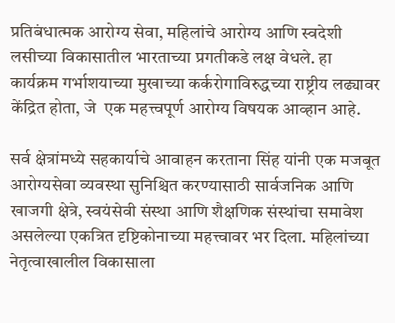प्रतिबंधात्मक आरोग्य सेवा, महिलांचे आरोग्य आणि स्वदेशी लसीच्या विकासातील भारताच्या प्रगतीकडे लक्ष वेधले. हा कार्यक्रम गर्भाशयाच्या मुखाच्या कर्करोगाविरुद्धच्या राष्ट्रीय लढ्यावर केंद्रित होता, जे  एक महत्त्वपूर्ण आरोग्य विषयक आव्हान आहे.

सर्व क्षेत्रांमध्ये सहकार्याचे आवाहन करताना सिंह यांनी एक मजबूत आरोग्यसेवा व्यवस्था सुनिश्चित करण्यासाठी सार्वजनिक आणि खाजगी क्षेत्रे, स्वयंसेवी संस्था आणि शैक्षणिक संस्थांचा समावेश असलेल्या एकत्रित दृष्टिकोनाच्या महत्त्वावर भर दिला. महिलांच्या नेतृत्वाखालील विकासाला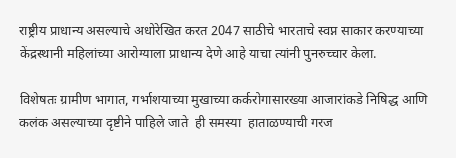राष्ट्रीय प्राधान्य असल्याचे अधोरेखित करत 2047 साठीचे भारताचे स्वप्न साकार करण्याच्या केंद्रस्थानी महिलांच्या आरोग्याला प्राधान्य देणे आहे याचा त्यांनी पुनरुच्चार केला.

विशेषतः ग्रामीण भागात, गर्भाशयाच्या मुखाच्या कर्करोगासारख्या आजारांकडे निषिद्ध आणि कलंक असल्याच्या दृष्टीने पाहिले जाते  ही समस्या  हाताळण्याची गरज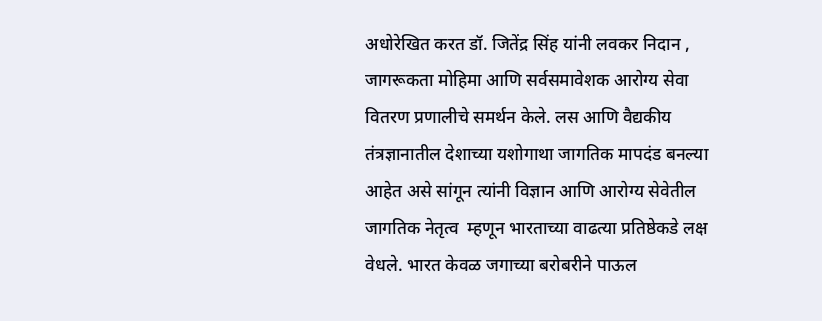अधोरेखित करत डॉ. जितेंद्र सिंह यांनी लवकर निदान , जागरूकता मोहिमा आणि सर्वसमावेशक आरोग्य सेवा वितरण प्रणालीचे समर्थन केले. लस आणि वैद्यकीय तंत्रज्ञानातील देशाच्या यशोगाथा जागतिक मापदंड बनल्या आहेत असे सांगून त्यांनी विज्ञान आणि आरोग्य सेवेतील जागतिक नेतृत्व  म्हणून भारताच्या वाढत्या प्रतिष्ठेकडे लक्ष वेधले. भारत केवळ जगाच्या बरोबरीने पाऊल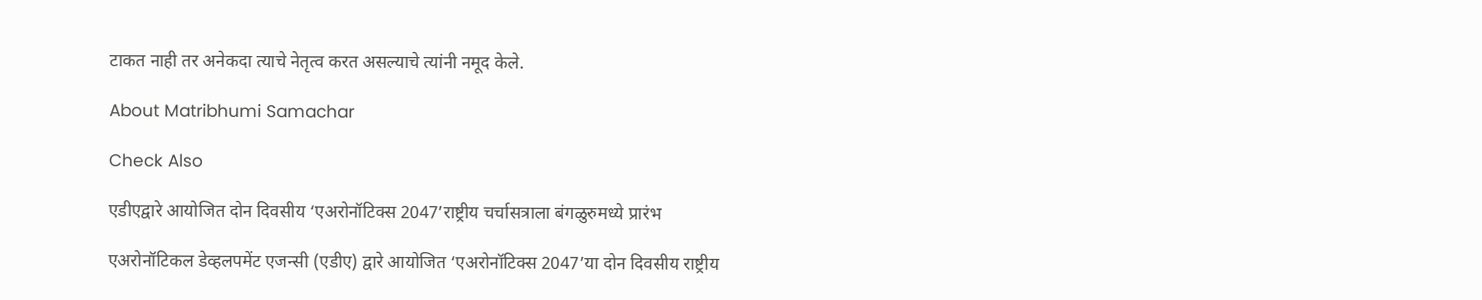टाकत नाही तर अनेकदा त्याचे नेतृत्व करत असल्याचे त्यांनी नमूद केले.

About Matribhumi Samachar

Check Also

एडीएद्वारे आयोजित दोन दिवसीय ‘एअरोनॉटिक्स 2047’राष्ट्रीय चर्चासत्राला बंगळुरुमध्ये प्रारंभ

एअरोनॉटिकल डेव्हलपमेंट एजन्सी (एडीए) द्वारे आयोजित ‘एअरोनॉटिक्स 2047’या दोन दिवसीय राष्ट्रीय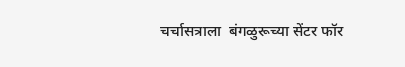चर्चासत्राला  बंगळुरूच्या सेंटर फॉर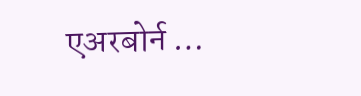एअरबोर्न …